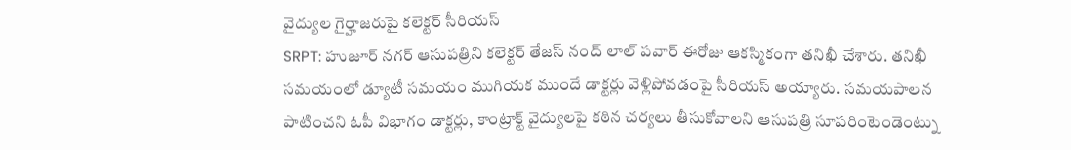వైద్యుల గైర్హాజరుపై కలెక్టర్ సీరియస్
SRPT: హుజూర్ నగర్ ఆసుపత్రిని కలెక్టర్ తేజస్ నంద్ లాల్ పవార్ ఈరోజు ఆకస్మికంగా తనిఖీ చేశారు. తనిఖీ సమయంలో డ్యూటీ సమయం ముగియక ముందే డాక్టర్లు వెళ్లిపోవడంపై సీరియస్ అయ్యారు. సమయపాలన పాటించని ఓపీ విభాగం డాక్టర్లు, కాంట్రాక్ట్ వైద్యులపై కఠిన చర్యలు తీసుకోవాలని ఆసుపత్రి సూపరింటెండెంట్ను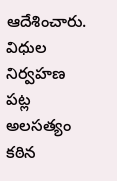ఆదేశించారు. విధుల నిర్వహణ పట్ల అలసత్యం కఠిన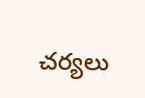చర్యలు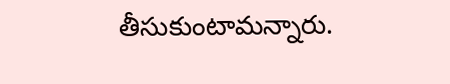తీసుకుంటామన్నారు.